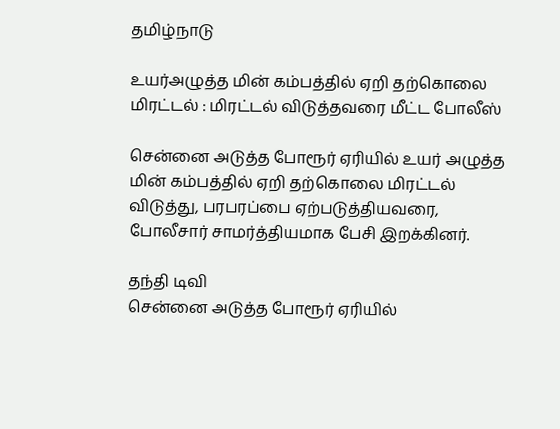தமிழ்நாடு

உயர்அழுத்த மின் கம்பத்தில் ஏறி தற்கொலை மிரட்டல் : மிரட்டல் விடுத்தவரை மீட்ட போலீஸ்

சென்னை அடுத்த போரூர் ஏரியில் உயர் அழுத்த மின் கம்பத்தில் ஏறி தற்கொலை மிரட்டல் விடுத்து, பரபரப்பை ஏற்படுத்தியவரை, போலீசார் சாமர்த்தியமாக பேசி இறக்கினர்.

தந்தி டிவி
சென்னை அடுத்த போரூர் ஏரியில்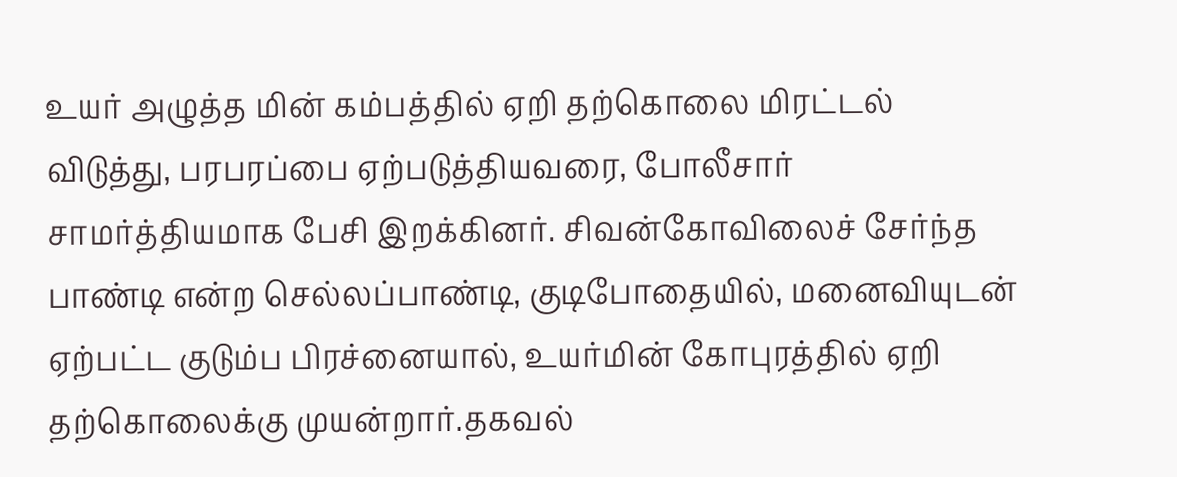உயர் அழுத்த மின் கம்பத்தில் ஏறி தற்கொலை மிரட்டல் விடுத்து, பரபரப்பை ஏற்படுத்தியவரை, போலீசார் சாமர்த்தியமாக பேசி இறக்கினர். சிவன்கோவிலைச் சேர்ந்த பாண்டி என்ற செல்லப்பாண்டி, குடிபோதையில், மனைவியுடன் ஏற்பட்ட குடும்ப பிரச்னையால், உயர்மின் கோபுரத்தில் ஏறி தற்கொலைக்கு முயன்றார்.தகவல்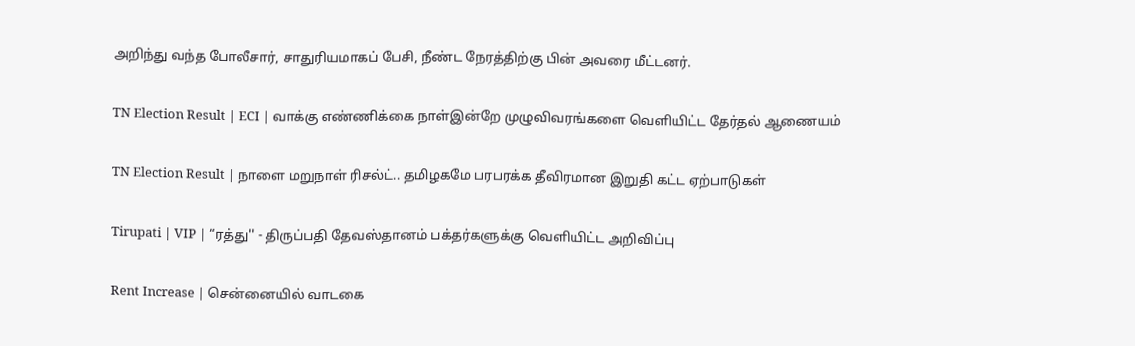அறிந்து வந்த போலீசார், சாதுரியமாகப் பேசி, நீண்ட நேரத்திற்கு பின் அவரை மீட்டனர்.

TN Election Result | ECI | வாக்கு எண்ணிக்கை நாள்இன்றே முழுவிவரங்களை வெளியிட்ட தேர்தல் ஆணையம்

TN Election Result | நாளை மறுநாள் ரிசல்ட்.. தமிழகமே பரபரக்க தீவிரமான இறுதி கட்ட ஏற்பாடுகள்

Tirupati | VIP | “ரத்து'' - திருப்பதி தேவஸ்தானம் பக்தர்களுக்கு வெளியிட்ட அறிவிப்பு

Rent Increase | சென்னையில் வாடகை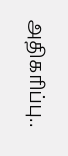அதிகரிப்பு..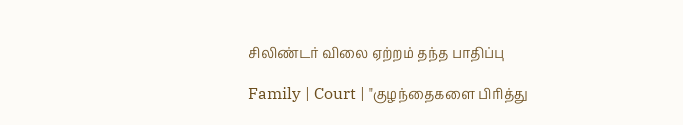சிலிண்டர் விலை ஏற்றம் தந்த பாதிப்பு

Family | Court | "குழந்தைகளை பிரித்து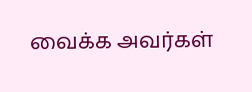வைக்க அவர்கள்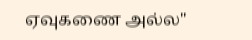ஏவுகணை அல்ல"